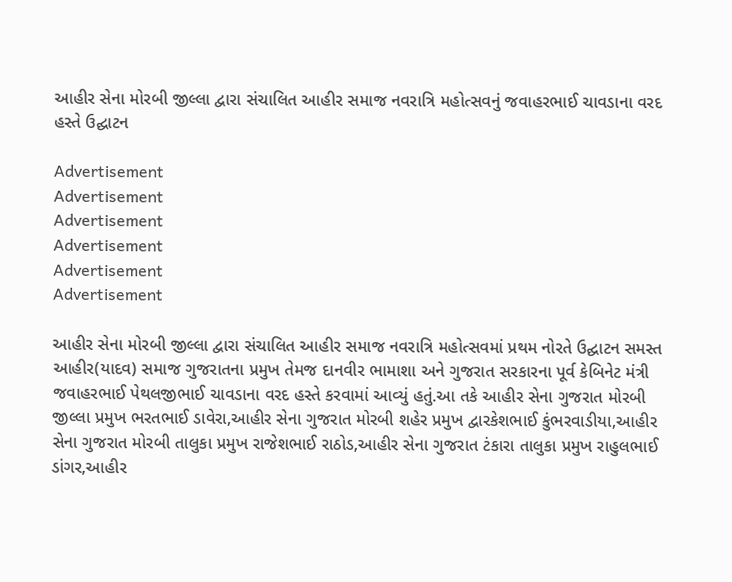આહીર સેના મોરબી જીલ્લા દ્વારા સંચાલિત આહીર સમાજ નવરાત્રિ મહોત્સવનું જવાહરભાઈ ચાવડાના વરદ હસ્તે ઉદ્ઘાટન

Advertisement
Advertisement
Advertisement
Advertisement
Advertisement
Advertisement

આહીર સેના મોરબી જીલ્લા દ્વારા સંચાલિત આહીર સમાજ નવરાત્રિ મહોત્સવમાં પ્રથમ નોરતે ઉદ્ઘાટન સમસ્ત આહીર(યાદવ) સમાજ ગુજરાતના પ્રમુખ તેમજ દાનવીર ભામાશા અને ગુજરાત સરકારના પૂર્વ કેબિનેટ મંત્રી જવાહરભાઈ પેથલજીભાઈ ચાવડાના વરદ હસ્તે કરવામાં આવ્યું હતું.આ તકે આહીર સેના ગુજરાત મોરબી જીલ્લા પ્રમુખ ભરતભાઈ ડાવેરા,આહીર સેના ગુજરાત મોરબી શહેર પ્રમુખ દ્વારકેશભાઈ કુંભરવાડીયા,આહીર સેના ગુજરાત મોરબી તાલુકા પ્રમુખ રાજેશભાઈ રાઠોડ,આહીર સેના ગુજરાત ટંકારા તાલુકા પ્રમુખ રાહુલભાઈ ડાંગર,આહીર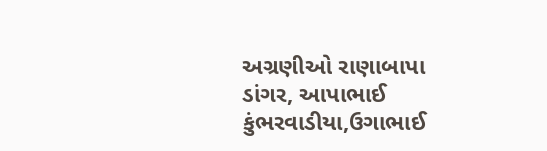અગ્રણીઓ રાણાબાપા ડાંગર, આપાભાઈ કુંભરવાડીયા,ઉગાભાઈ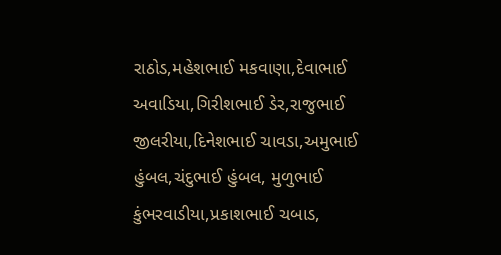રાઠોડ,મહેશભાઈ મકવાણા,દેવાભાઈ અવાડિયા,ગિરીશભાઈ ડેર,રાજુભાઈ જીલરીયા,દિનેશભાઈ ચાવડા,અમુભાઈ હુંબલ,ચંદુભાઈ હુંબલ, મુળુભાઈ કુંભરવાડીયા,પ્રકાશભાઈ ચબાડ,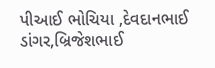પીઆઈ ભોચિયા ,દેવદાનભાઈ ડાંગર,બ્રિજેશભાઈ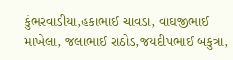કુંભરવાડીયા,હકાભાઈ ચાવડા, વાઘજીભાઈ માખેલા, જલાભાઈ રાઠોડ,જયદીપભાઈ બકુત્રા,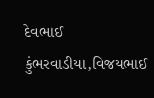દેવભાઈ કુંભરવાડીયા,વિજયભાઈ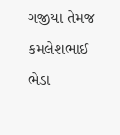ગજીયા તેમજ કમલેશભાઈ ભેડા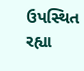ઉપસ્થિત રહ્યા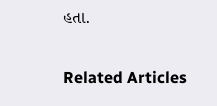હતા.

Related Articles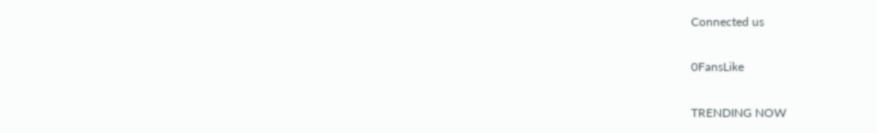Connected us

0FansLike

TRENDING NOW